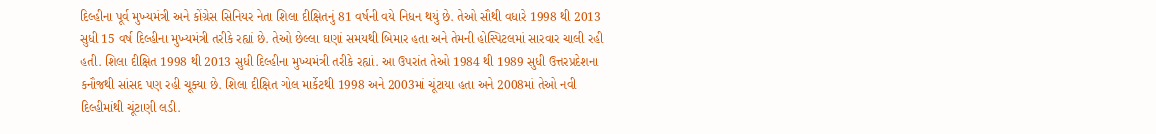દિલ્હીના પૂર્વ મુખ્યમંત્રી અને કોંગ્રેસ સિનિયર નેતા શિલા દીક્ષિતનું 81 વર્ષની વયે નિધન થયું છે. તેઓ સૌથી વધારે 1998 થી 2013 સુધી 15 વર્ષ દિલ્હીના મુખ્યમંત્રી તરીકે રહ્યાં છે. તેઓ છેલ્લા ઘણાં સમયથી બિમાર હતા અને તેમની હોસ્પિટલમાં સારવાર ચાલી રહી હતી. શિલા દીક્ષિત 1998 થી 2013 સુધી દિલ્હીના મુખ્યમંત્રી તરીકે રહ્યાં. આ ઉપરાંત તેઓ 1984 થી 1989 સુધી ઉત્તરપ્રદેશના કનૌજથી સાંસદ પણ રહી ચૂક્યા છે. શિલા દીક્ષિત ગોલ માર્કેટથી 1998 અને 2003માં ચૂંટાયા હતા અને 2008માં તેઓ નવી દિલ્હીમાંથી ચૂંટાણી લડી.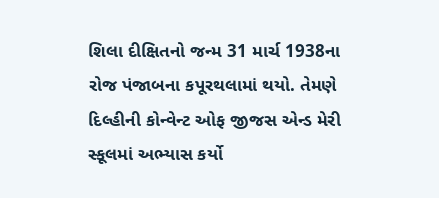શિલા દીક્ષિતનો જન્મ 31 માર્ચ 1938ના રોજ પંજાબના કપૂરથલામાં થયો. તેમણે દિલ્હીની કોન્વેન્ટ ઓફ જીજસ એન્ડ મેરી સ્કૂલમાં અભ્યાસ કર્યો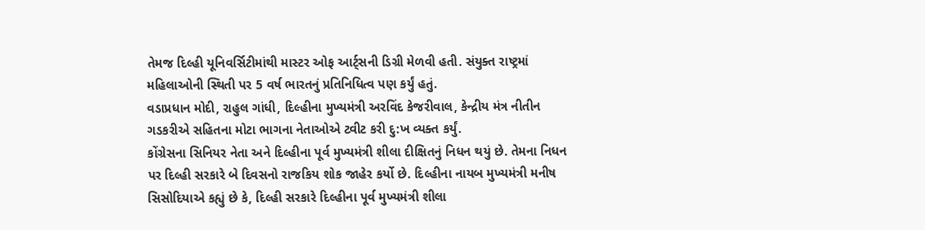તેમજ દિલ્હી યૂનિવર્સિટીમાંથી માસ્ટર ઓફ આર્ટ્સની ડિગ્રી મેળવી હતી. સંયુક્ત રાષ્ટ્રમાં મહિલાઓની સ્થિતી પર 5 વર્ષ ભારતનું પ્રતિનિધિત્વ પણ કર્યું હતું.
વડાપ્રધાન મોદી, રાહુલ ગાંધી, દિલ્હીના મુખ્યમંત્રી અરવિંદ કેજરીવાલ, કેન્દ્રીય મંત્ર નીતીન ગડકરીએ સહિતના મોટા ભાગના નેતાઓએ ટ્વીટ કરી દુ:ખ વ્યક્ત કર્યું.
કોંગ્રેસના સિનિયર નેતા અને દિલ્હીના પૂર્વ મુખ્યમંત્રી શીલા દીક્ષિતનું નિધન થયું છે. તેમના નિધન પર દિલ્હી સરકારે બે દિવસનો રાજકિય શોક જાહેર કર્યો છે. દિલ્હીના નાયબ મુખ્યમંત્રી મનીષ સિસોદિયાએ કહ્યું છે કે, દિલ્હી સરકારે દિલ્હીના પૂર્વ મુખ્યમંત્રી શીલા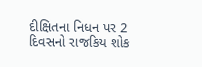દીક્ષિતના નિધન પર 2 દિવસનો રાજકિય શોક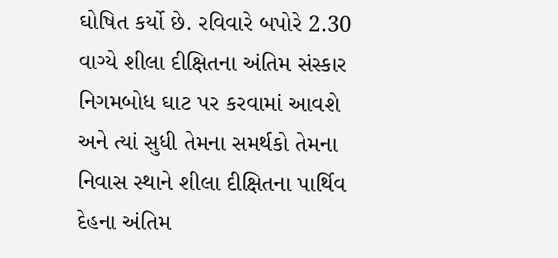ઘોષિત કર્યો છે. રવિવારે બપોરે 2.30 વાગ્યે શીલા દીક્ષિતના અંતિમ સંસ્કાર નિગમબોધ ઘાટ પર કરવામાં આવશે અને ત્યાં સુધી તેમના સમર્થકો તેમના નિવાસ સ્થાને શીલા દીક્ષિતના પાર્થિવ દેહના અંતિમ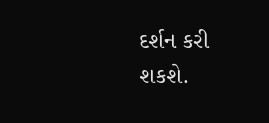દર્શન કરી શકશે.